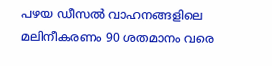പഴയ ഡീസൽ വാഹനങ്ങളിലെ മലിനീകരണം 90 ശതമാനം വരെ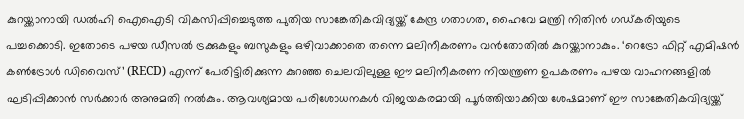കുറയ്ക്കാനായി ഡൽഹി ഐഐടി വികസിപ്പിച്ചെടുത്ത പുതിയ സാങ്കേതികവിദ്യയ്ക്ക് കേന്ദ്ര ഗതാഗത, ഹൈവേ മന്ത്രി നിതിൻ ഗഡ്കരിയുടെ പച്ചക്കൊടി. ഇതോടെ പഴയ ഡീസൽ ട്രക്കുകളും ബസുകളും ഒഴിവാക്കാതെ തന്നെ മലിനീകരണം വൻതോതിൽ കുറയ്ക്കാനാകും. ‘റെട്രോ ഫിറ്റ് എമിഷൻ കൺട്രോൾ ഡിവൈസ്’ (RECD) എന്ന് പേരിട്ടിരിക്കുന്ന കുറഞ്ഞ ചെലവിലുള്ള ഈ മലിനീകരണ നിയന്ത്രണ ഉപകരണം പഴയ വാഹനങ്ങളിൽ ഘടിപ്പിക്കാൻ സർക്കാർ അനുമതി നൽകും. ആവശ്യമായ പരിശോധനകൾ വിജയകരമായി പൂർത്തിയാക്കിയ ശേഷമാണ് ഈ സാങ്കേതികവിദ്യയ്ക്ക്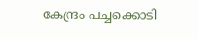കേന്ദ്രം പച്ചക്കൊടി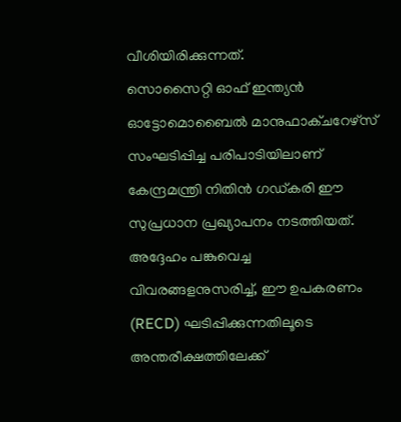വീശിയിരിക്കുന്നത്.
സൊസൈറ്റി ഓഫ് ഇന്ത്യൻ ഓട്ടോമൊബൈൽ മാനുഫാക്ചറേഴ്സ് സംഘടിപ്പിച്ച പരിപാടിയിലാണ് കേന്ദ്രമന്ത്രി നിതിൻ ഗഡ്കരി ഈ സുപ്രധാന പ്രഖ്യാപനം നടത്തിയത്. അദ്ദേഹം പങ്കുവെച്ച വിവരങ്ങളനുസരിച്ച്, ഈ ഉപകരണം (RECD) ഘടിപ്പിക്കുന്നതിലൂടെ അന്തരീക്ഷത്തിലേക്ക്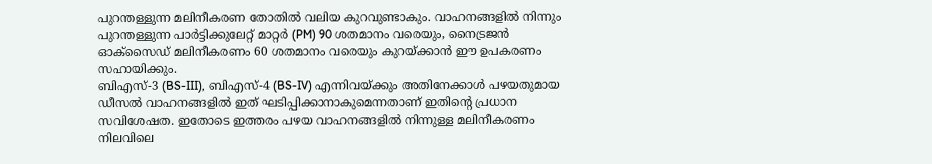പുറന്തള്ളുന്ന മലിനീകരണ തോതിൽ വലിയ കുറവുണ്ടാകും. വാഹനങ്ങളിൽ നിന്നും പുറന്തള്ളുന്ന പാർട്ടിക്കുലേറ്റ് മാറ്റർ (PM) 90 ശതമാനം വരെയും, നൈട്രജൻ ഓക്സൈഡ് മലിനീകരണം 60 ശതമാനം വരെയും കുറയ്ക്കാൻ ഈ ഉപകരണം സഹായിക്കും.
ബിഎസ്-3 (BS-III), ബിഎസ്-4 (BS-IV) എന്നിവയ്ക്കും അതിനേക്കാൾ പഴയതുമായ ഡീസൽ വാഹനങ്ങളിൽ ഇത് ഘടിപ്പിക്കാനാകുമെന്നതാണ് ഇതിന്റെ പ്രധാന സവിശേഷത. ഇതോടെ ഇത്തരം പഴയ വാഹനങ്ങളിൽ നിന്നുള്ള മലിനീകരണം നിലവിലെ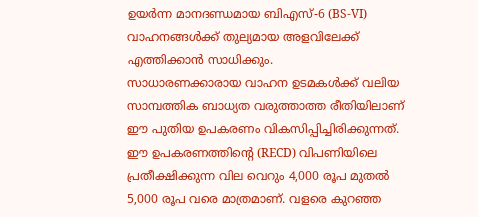ഉയർന്ന മാനദണ്ഡമായ ബിഎസ്-6 (BS-VI) വാഹനങ്ങൾക്ക് തുല്യമായ അളവിലേക്ക് എത്തിക്കാൻ സാധിക്കും.
സാധാരണക്കാരായ വാഹന ഉടമകൾക്ക് വലിയ സാമ്പത്തിക ബാധ്യത വരുത്താത്ത രീതിയിലാണ് ഈ പുതിയ ഉപകരണം വികസിപ്പിച്ചിരിക്കുന്നത്. ഈ ഉപകരണത്തിന്റെ (RECD) വിപണിയിലെ പ്രതീക്ഷിക്കുന്ന വില വെറും 4,000 രൂപ മുതൽ 5,000 രൂപ വരെ മാത്രമാണ്. വളരെ കുറഞ്ഞ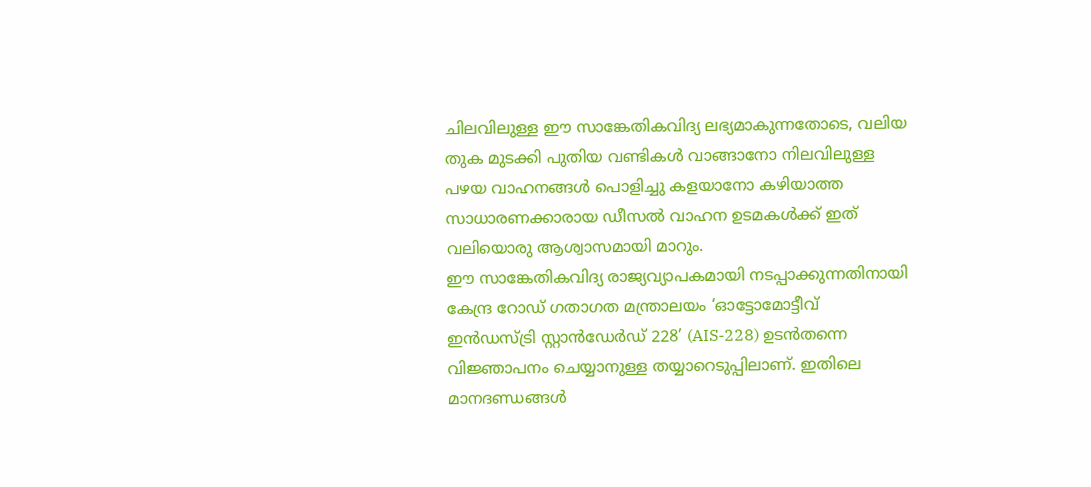ചിലവിലുള്ള ഈ സാങ്കേതികവിദ്യ ലഭ്യമാകുന്നതോടെ, വലിയ തുക മുടക്കി പുതിയ വണ്ടികൾ വാങ്ങാനോ നിലവിലുള്ള പഴയ വാഹനങ്ങൾ പൊളിച്ചു കളയാനോ കഴിയാത്ത സാധാരണക്കാരായ ഡീസൽ വാഹന ഉടമകൾക്ക് ഇത് വലിയൊരു ആശ്വാസമായി മാറും.
ഈ സാങ്കേതികവിദ്യ രാജ്യവ്യാപകമായി നടപ്പാക്കുന്നതിനായി കേന്ദ്ര റോഡ് ഗതാഗത മന്ത്രാലയം ‘ഓട്ടോമോട്ടീവ് ഇൻഡസ്ട്രി സ്റ്റാൻഡേർഡ് 228’ (AIS-228) ഉടൻതന്നെ വിജ്ഞാപനം ചെയ്യാനുള്ള തയ്യാറെടുപ്പിലാണ്. ഇതിലെ മാനദണ്ഡങ്ങൾ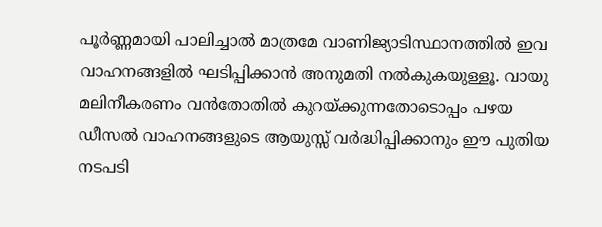പൂർണ്ണമായി പാലിച്ചാൽ മാത്രമേ വാണിജ്യാടിസ്ഥാനത്തിൽ ഇവ വാഹനങ്ങളിൽ ഘടിപ്പിക്കാൻ അനുമതി നൽകുകയുള്ളൂ. വായു മലിനീകരണം വൻതോതിൽ കുറയ്ക്കുന്നതോടൊപ്പം പഴയ ഡീസൽ വാഹനങ്ങളുടെ ആയുസ്സ് വർദ്ധിപ്പിക്കാനും ഈ പുതിയ നടപടി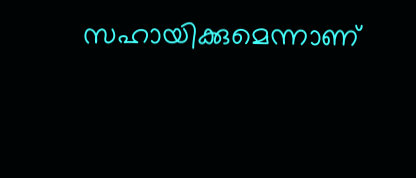സഹായിക്കുമെന്നാണ്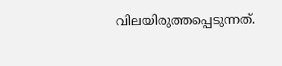വിലയിരുത്തപ്പെടുന്നത്.